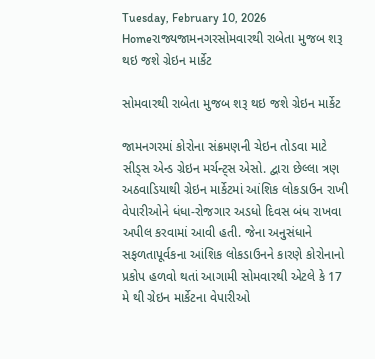Tuesday, February 10, 2026
Homeરાજ્યજામનગરસોમવારથી રાબેતા મુજબ શરૂ થઇ જશે ગ્રેઇન માર્કેટ

સોમવારથી રાબેતા મુજબ શરૂ થઇ જશે ગ્રેઇન માર્કેટ

જામનગરમાં કોરોના સંક્રમણની ચેઇન તોડવા માટે સીડ્સ એન્ડ ગ્રેઇન મર્ચન્ટ્સ એસો. દ્વારા છેલ્લા ત્રણ અઠવાડિયાથી ગ્રેઇન માર્કેટમાં આંશિક લોકડાઉન રાખી વેપારીઓને ધંધા-રોજગાર અડધો દિવસ બંધ રાખવા અપીલ કરવામાં આવી હતી. જેના અનુસંધાને સફળતાપૂર્વકના આંશિક લોકડાઉનને કારણે કોરોનાનો પ્રકોપ હળવો થતાં આગામી સોમવારથી એટલે કે 17 મે થી ગ્રેઇન માર્કેટના વેપારીઓ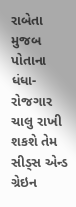રાબેતા મુજબ પોતાના ધંધા-રોજગાર ચાલુ રાખી શકશે તેમ સીડ્સ એન્ડ ગ્રેઇન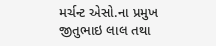મર્ચન્ટ એસો.ના પ્રમુખ જીતુભાઇ લાલ તથા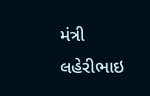મંત્રી લહેરીભાઇ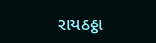રાયઠઠ્ઠા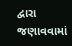દ્વારા જણાવવામાં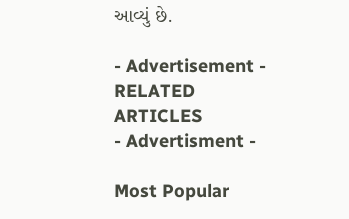આવ્યું છે.

- Advertisement -
RELATED ARTICLES
- Advertisment -

Most Popular